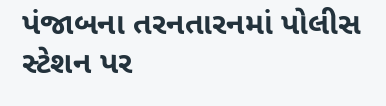પંજાબના તરનતારનમાં પોલીસ સ્ટેશન પર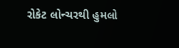રોકેટ લોન્ચરથી હુમલો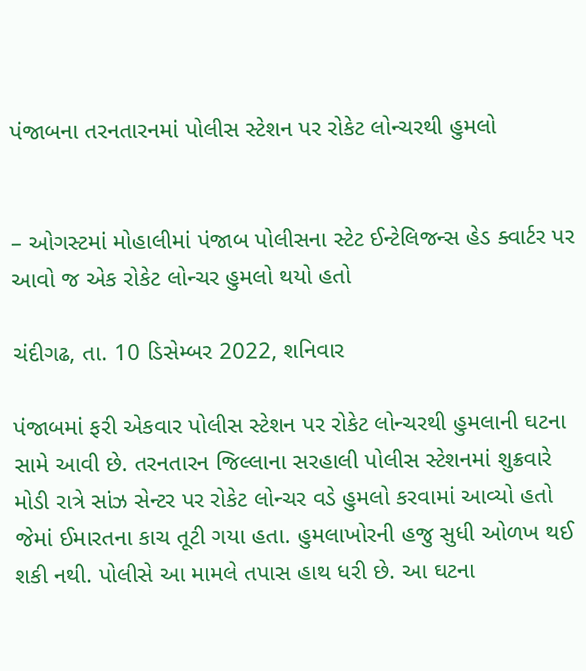પંજાબના તરનતારનમાં પોલીસ સ્ટેશન પર રોકેટ લોન્ચરથી હુમલો


– ઓગસ્ટમાં મોહાલીમાં પંજાબ પોલીસના સ્ટેટ ઈન્ટેલિજન્સ હેડ ક્વાર્ટર પર આવો જ એક રોકેટ લોન્ચર હુમલો થયો હતો

ચંદીગઢ, તા. 10 ડિસેમ્બર 2022, શનિવાર

પંજાબમાં ફરી એકવાર પોલીસ સ્ટેશન પર રોકેટ લોન્ચરથી હુમલાની ઘટના સામે આવી છે. તરનતારન જિલ્લાના સરહાલી પોલીસ સ્ટેશનમાં શુક્રવારે મોડી રાત્રે સાંઝ સેન્ટર પર રોકેટ લોન્ચર વડે હુમલો કરવામાં આવ્યો હતો જેમાં ઈમારતના કાચ તૂટી ગયા હતા. હુમલાખોરની હજુ સુધી ઓળખ થઈ શકી નથી. પોલીસે આ મામલે તપાસ હાથ ધરી છે. આ ઘટના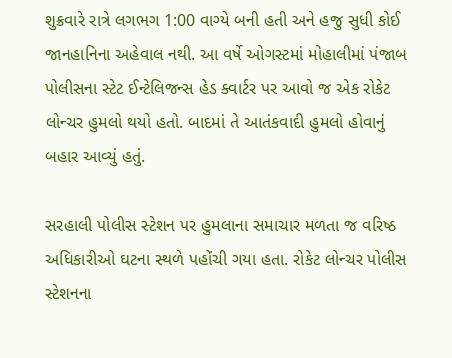શુક્રવારે રાત્રે લગભગ 1:00 વાગ્યે બની હતી અને હજુ સુધી કોઈ જાનહાનિના અહેવાલ નથી. આ વર્ષે ઓગસ્ટમાં મોહાલીમાં પંજાબ પોલીસના સ્ટેટ ઈન્ટેલિજન્સ હેડ ક્વાર્ટર પર આવો જ એક રોકેટ લોન્ચર હુમલો થયો હતો. બાદમાં તે આતંકવાદી હુમલો હોવાનું બહાર આવ્યું હતું.

સરહાલી પોલીસ સ્ટેશન પર હુમલાના સમાચાર મળતા જ વરિષ્ઠ અધિકારીઓ ઘટના સ્થળે પહોંચી ગયા હતા. રોકેટ લોન્ચર પોલીસ સ્ટેશનના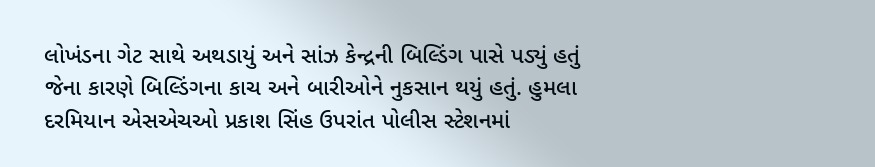લોખંડના ગેટ સાથે અથડાયું અને સાંઝ કેન્દ્રની બિલ્ડિંગ પાસે પડ્યું હતું જેના કારણે બિલ્ડિંગના કાચ અને બારીઓને નુકસાન થયું હતું. હુમલા દરમિયાન એસએચઓ પ્રકાશ સિંહ ઉપરાંત પોલીસ સ્ટેશનમાં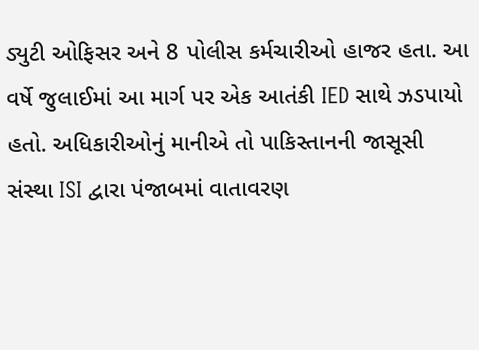ડ્યુટી ઓફિસર અને 8 પોલીસ કર્મચારીઓ હાજર હતા. આ વર્ષે જુલાઈમાં આ માર્ગ પર એક આતંકી IED સાથે ઝડપાયો હતો. અધિકારીઓનું માનીએ તો પાકિસ્તાનની જાસૂસી સંસ્થા ISI દ્વારા પંજાબમાં વાતાવરણ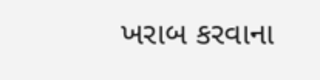ખરાબ કરવાના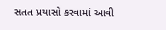સતત પ્રયાસો કરવામાં આવી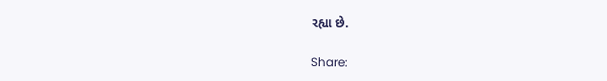રહ્યા છે.

Share: